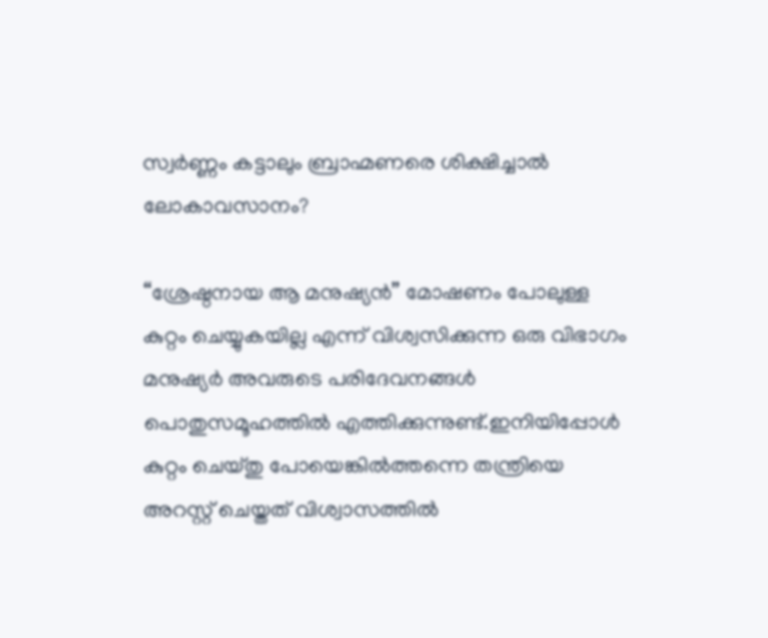സ്വർണ്ണം കട്ടാലും ബ്രാഹ്മണരെ ശിക്ഷിച്ചാൽ ലോകാവസാനം?

“ശ്രേഷ്ഠനായ ആ മനുഷ്യൻ” മോഷണം പോലുള്ള കുറ്റം ചെയ്യുകയില്ല എന്ന് വിശ്വസിക്കുന്ന ഒരു വിഭാഗം മനുഷ്യർ അവരുടെ പരിദേവനങ്ങൾ പൊതുസമൂഹത്തിൽ എത്തിക്കുന്നുണ്ട്.ഇനിയിപ്പോൾ കുറ്റം ചെയ്തു പോയെങ്കിൽത്തന്നെ തന്ത്രിയെ അറസ്റ്റ് ചെയ്തത് വിശ്വാസത്തിൽ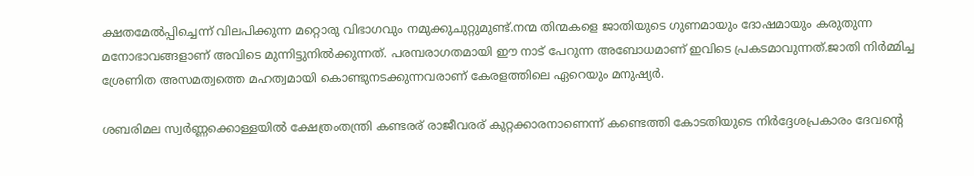ക്ഷതമേൽപ്പിച്ചെന്ന് വിലപിക്കുന്ന മറ്റൊരു വിഭാഗവും നമുക്കുചുറ്റുമുണ്ട്.നന്മ തിന്മകളെ ജാതിയുടെ ഗുണമായും ദോഷമായും കരുതുന്ന മനോഭാവങ്ങളാണ് അവിടെ മുന്നിട്ടുനിൽക്കുന്നത്. പരമ്പരാഗതമായി ഈ നാട് പേറുന്ന അബോധമാണ് ഇവിടെ പ്രകടമാവുന്നത്.ജാതി നിർമ്മിച്ച ശ്രേണിത അസമത്വത്തെ മഹത്വമായി കൊണ്ടുനടക്കുന്നവരാണ് കേരളത്തിലെ ഏറെയും മനുഷ്യർ.

ശബരിമല സ്വർണ്ണക്കൊള്ളയിൽ ക്ഷേത്രംതന്ത്രി കണ്ടരര് രാജീവരര് കുറ്റക്കാരനാണെന്ന് കണ്ടെത്തി കോടതിയുടെ നിർദ്ദേശപ്രകാരം ദേവൻ്റെ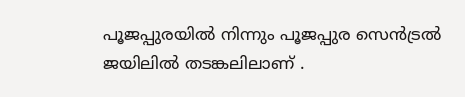പൂജപ്പുരയിൽ നിന്നും പൂജപ്പുര സെൻട്രൽ ജയിലിൽ തടങ്കലിലാണ് .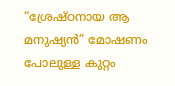“ശ്രേഷ്ഠനായ ആ മനുഷ്യൻ” മോഷണം പോലുള്ള കുറ്റം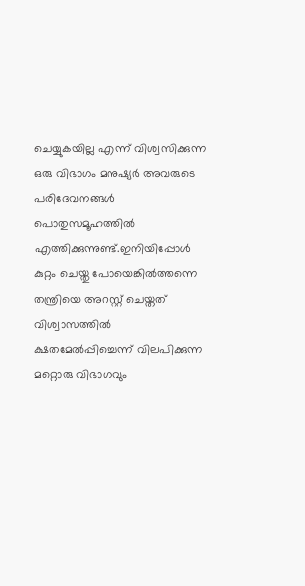ചെയ്യുകയില്ല എന്ന് വിശ്വസിക്കുന്ന ഒരു വിഭാഗം മനുഷ്യർ അവരുടെ പരിദേവനങ്ങൾ പൊതുസമൂഹത്തിൽ എത്തിക്കുന്നുണ്ട്.ഇനിയിപ്പോൾ കുറ്റം ചെയ്തു പോയെങ്കിൽത്തന്നെ തന്ത്രിയെ അറസ്റ്റ് ചെയ്തത് വിശ്വാസത്തിൽ ക്ഷതമേൽപ്പിച്ചെന്ന് വിലപിക്കുന്ന മറ്റൊരു വിഭാഗവും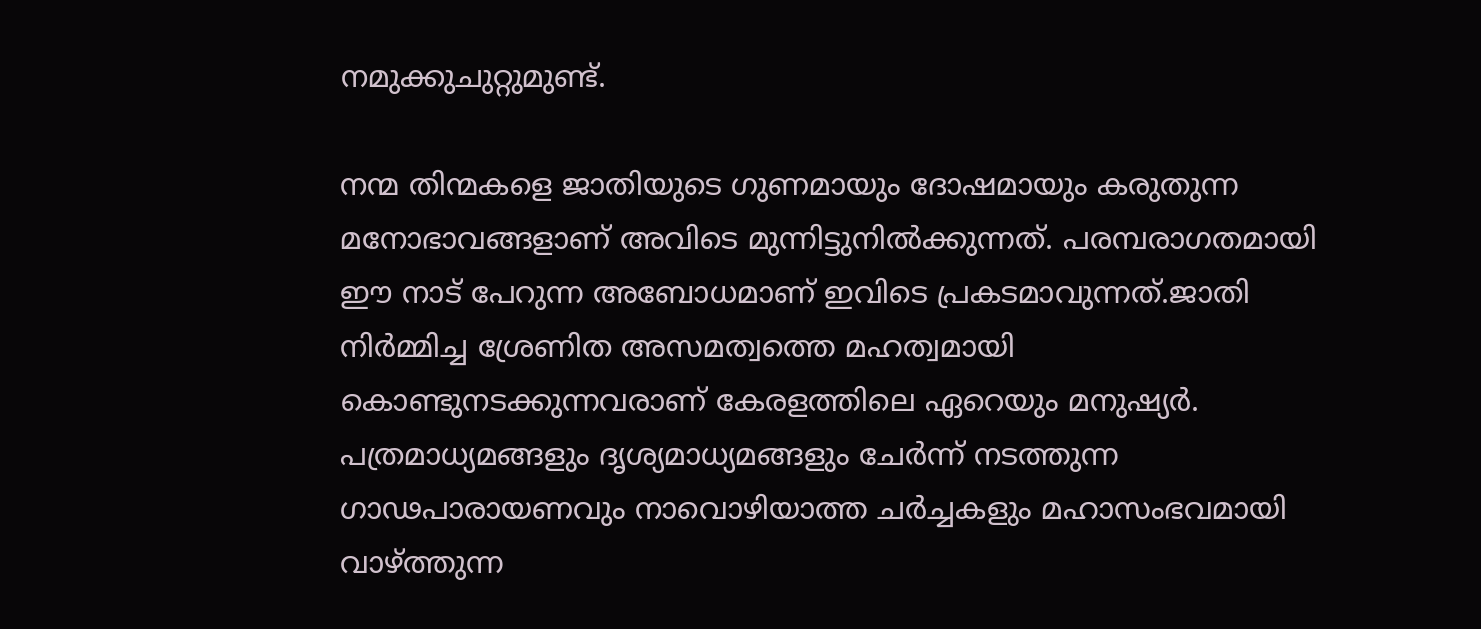നമുക്കുചുറ്റുമുണ്ട്.

നന്മ തിന്മകളെ ജാതിയുടെ ഗുണമായും ദോഷമായും കരുതുന്ന മനോഭാവങ്ങളാണ് അവിടെ മുന്നിട്ടുനിൽക്കുന്നത്. പരമ്പരാഗതമായി ഈ നാട് പേറുന്ന അബോധമാണ് ഇവിടെ പ്രകടമാവുന്നത്.ജാതി നിർമ്മിച്ച ശ്രേണിത അസമത്വത്തെ മഹത്വമായി കൊണ്ടുനടക്കുന്നവരാണ് കേരളത്തിലെ ഏറെയും മനുഷ്യർ. പത്രമാധ്യമങ്ങളും ദൃശ്യമാധ്യമങ്ങളും ചേർന്ന് നടത്തുന്ന ഗാഢപാരായണവും നാവൊഴിയാത്ത ചർച്ചകളും മഹാസംഭവമായി വാഴ്ത്തുന്ന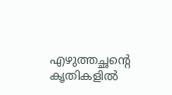എഴുത്തച്ഛന്റെ കൃതികളില്‍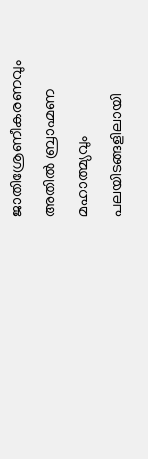ജാതിശ്രേണീകരണവും അതിൽ ബ്രാഹ്മണ മഹാത്മ്യവും പലയിടങ്ങളിലായി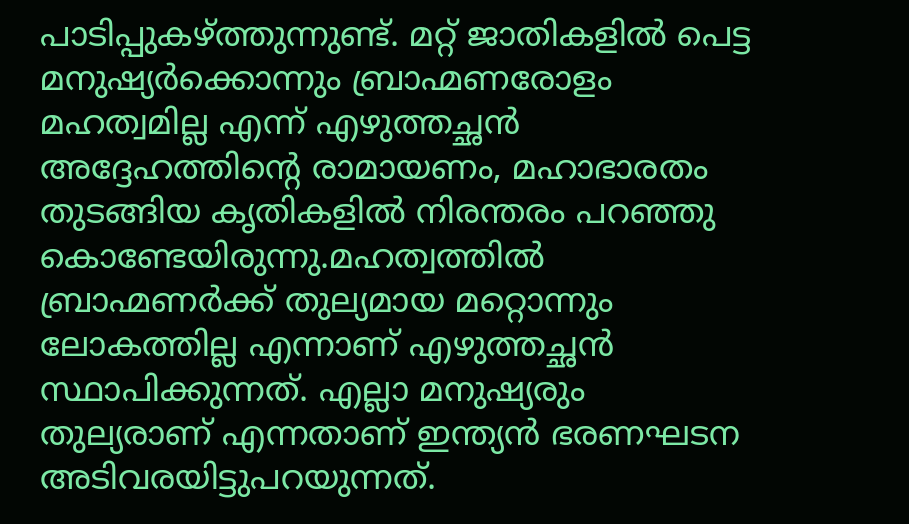പാടിപ്പുകഴ്ത്തുന്നുണ്ട്. മറ്റ് ജാതികളിൽ പെട്ട മനുഷ്യർക്കൊന്നും ബ്രാഹ്മണരോളം മഹത്വമില്ല എന്ന് എഴുത്തച്ഛൻ അദ്ദേഹത്തിന്റെ രാമായണം, മഹാഭാരതം തുടങ്ങിയ കൃതികളിൽ നിരന്തരം പറഞ്ഞു കൊണ്ടേയിരുന്നു.മഹത്വത്തിൽ ബ്രാഹ്മണർക്ക് തുല്യമായ മറ്റൊന്നും ലോകത്തില്ല എന്നാണ് എഴുത്തച്ഛൻ സ്ഥാപിക്കുന്നത്. എല്ലാ മനുഷ്യരും തുല്യരാണ് എന്നതാണ് ഇന്ത്യൻ ഭരണഘടന അടിവരയിട്ടുപറയുന്നത്.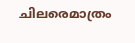ചിലരെമാത്രം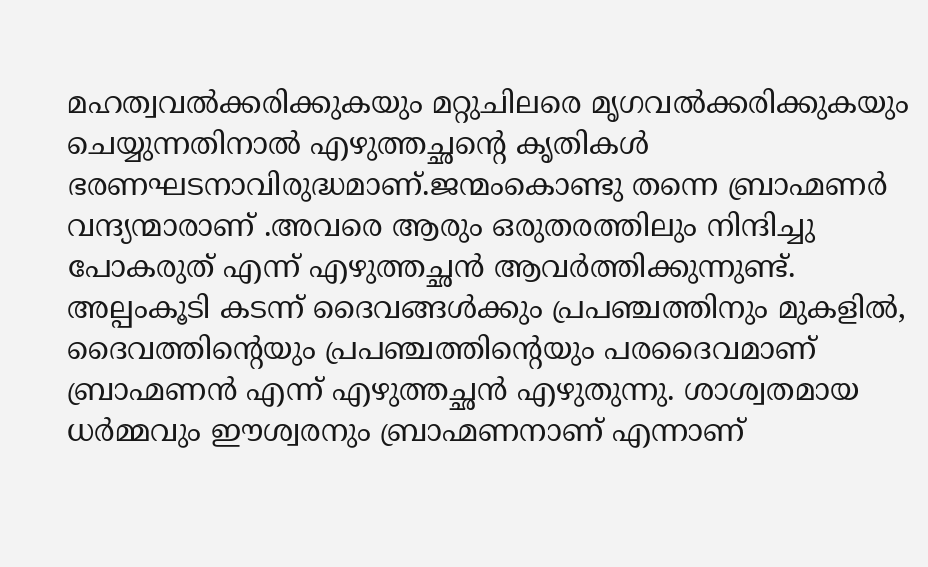മഹത്വവൽക്കരിക്കുകയും മറ്റുചിലരെ മൃഗവൽക്കരിക്കുകയും ചെയ്യുന്നതിനാൽ എഴുത്തച്ഛന്റെ കൃതികൾ ഭരണഘടനാവിരുദ്ധമാണ്.ജന്മംകൊണ്ടു തന്നെ ബ്രാഹ്മണർ വന്ദ്യന്മാരാണ് .അവരെ ആരും ഒരുതരത്തിലും നിന്ദിച്ചു പോകരുത് എന്ന് എഴുത്തച്ഛൻ ആവർത്തിക്കുന്നുണ്ട്. അല്പംകൂടി കടന്ന് ദൈവങ്ങൾക്കും പ്രപഞ്ചത്തിനും മുകളിൽ, ദൈവത്തിന്റെയും പ്രപഞ്ചത്തിന്റെയും പരദൈവമാണ് ബ്രാഹ്മണൻ എന്ന് എഴുത്തച്ഛൻ എഴുതുന്നു. ശാശ്വതമായ ധർമ്മവും ഈശ്വരനും ബ്രാഹ്മണനാണ് എന്നാണ്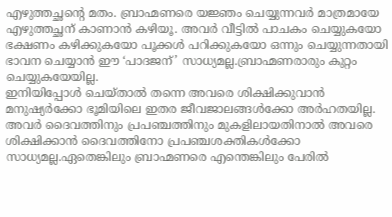എഴുത്തച്ഛന്റെ മതം. ബ്രാഹ്മണരെ യജ്ഞം ചെയ്യുന്നവർ മാത്രമായേ എഴുത്തച്ഛന് കാണാൻ കഴിയൂ. അവർ വീട്ടിൽ പാചകം ചെയ്യുകയോ ഭക്ഷണം കഴിക്കുകയോ പൂക്കൾ പറിക്കുകയോ ഒന്നും ചെയ്യുന്നതായി ഭാവന ചെയ്യാൻ ഈ ‘പാദജന്’ സാധ്യമല്ല.ബ്രാഹ്മണരാരും കുറ്റം ചെയ്യുകയേയില്ല.
ഇനിയിപ്പോൾ ചെയ്താൽ തന്നെ അവരെ ശിക്ഷിക്കുവാൻ മനുഷ്യർക്കോ ഭൂമിയിലെ ഇതര ജീവജാലങ്ങൾക്കോ അർഹതയില്ല. അവർ ദൈവത്തിനും പ്രപഞ്ചത്തിനും മുകളിലായതിനാൽ അവരെ ശിക്ഷിക്കാൻ ദൈവത്തിനോ പ്രപഞ്ചശക്തികൾക്കോ സാധ്യമല്ല.ഏതെങ്കിലും ബ്രാഹ്മണരെ എന്തെങ്കിലും പേരിൽ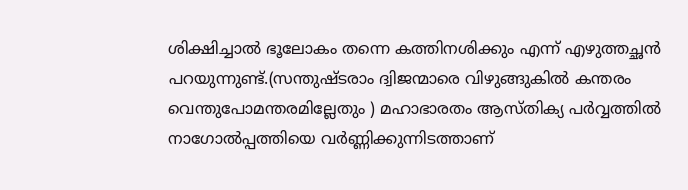ശിക്ഷിച്ചാൽ ഭൂലോകം തന്നെ കത്തിനശിക്കും എന്ന് എഴുത്തച്ഛൻ പറയുന്നുണ്ട്.(സന്തുഷ്ടരാം ദ്വിജന്മാരെ വിഴുങ്ങുകിൽ കന്തരം വെന്തുപോമന്തരമില്ലേതും ) മഹാഭാരതം ആസ്തിക്യ പർവ്വത്തിൽ നാഗോൽപ്പത്തിയെ വർണ്ണിക്കുന്നിടത്താണ്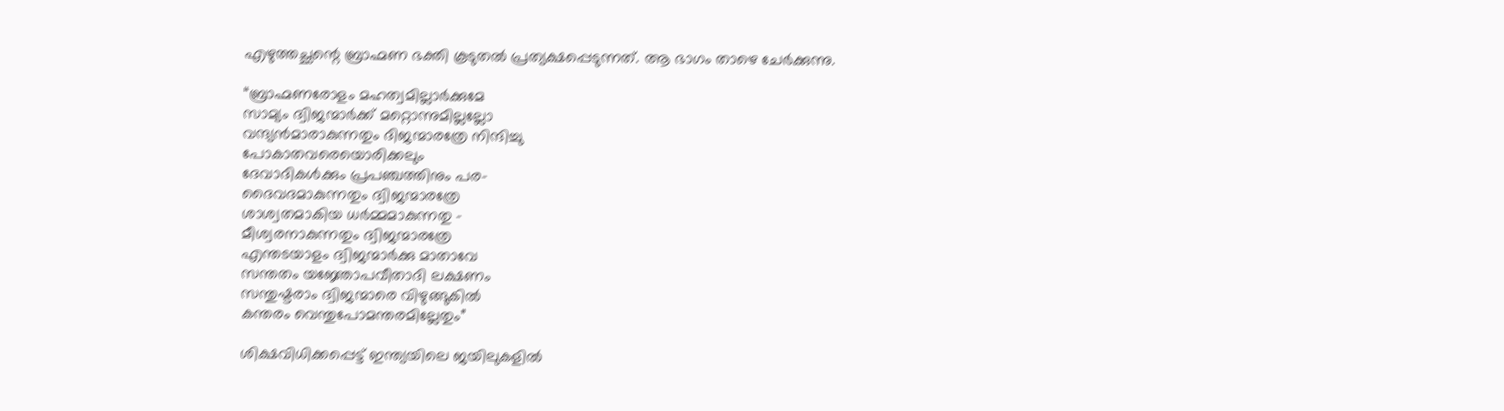എഴുത്തച്ഛന്റെ ബ്രാഹ്മണ ഭക്തി കൂടുതൽ പ്രത്യക്ഷപ്പെടുന്നത്. ആ ഭാഗം താഴെ ചേർക്കുന്നു.

“ബ്രാഹ്മണരോളം മഹത്വമില്ലാർക്കുമേ
സാമ്യം ദ്വിജന്മാർക്ക് മറ്റൊന്നുമില്ലല്ലോ
വന്ദ്യൻമാരാകുന്നതും ദിജന്മാരത്രേ നിന്ദിച്ചു
പോകാതവരെയൊരിക്കലും
ദേവാദികൾക്കും പ്രപഞ്ചത്തിനും പര-
ദൈവദമാകുന്നതും ദ്വിജന്മാരത്രേ
ശാശ്വതമാകിയ ധർമ്മമാകുന്നതു –
മീശ്വരനാകുന്നതും ദ്വിജന്മാരത്രേ
എന്തടയാളം ദ്വിജന്മാർക്കു മാതാവേ
സന്തതം യജ്ഞോപവീതാദി ലക്ഷണം
സന്തുഷ്ടരാം ദ്വിജന്മാരെ വിഴുങ്ങുകിൽ
കന്തരം വെന്തുപോമന്തരമില്ലേതും”

ശിക്ഷവിധിക്കപ്പെട്ട് ഇന്ത്യയിലെ ജയിലുകളിൽ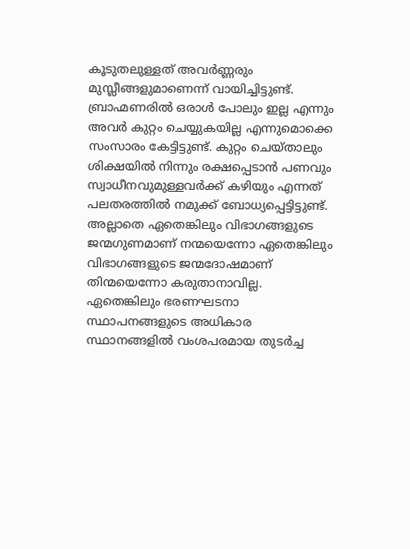കൂടുതലുള്ളത് അവർണ്ണരും മുസ്ലീങ്ങളുമാണെന്ന് വായിച്ചിട്ടുണ്ട്. ബ്രാഹ്മണരിൽ ഒരാൾ പോലും ഇല്ല എന്നും അവർ കുറ്റം ചെയ്യുകയില്ല എന്നുമൊക്കെ സംസാരം കേട്ടിട്ടുണ്ട്. കുറ്റം ചെയ്താലും ശിക്ഷയിൽ നിന്നും രക്ഷപ്പെടാൻ പണവും സ്വാധീനവുമുള്ളവർക്ക് കഴിയും എന്നത് പലതരത്തിൽ നമുക്ക് ബോധ്യപ്പെട്ടിട്ടുണ്ട്. അല്ലാതെ ഏതെങ്കിലും വിഭാഗങ്ങളുടെ ജന്മഗുണമാണ് നന്മയെന്നോ ഏതെങ്കിലും വിഭാഗങ്ങളുടെ ജന്മദോഷമാണ് തിന്മയെന്നോ കരുതാനാവില്ല. ഏതെങ്കിലും ഭരണഘടനാ സ്ഥാപനങ്ങളുടെ അധികാര സ്ഥാനങ്ങളിൽ വംശപരമായ തുടർച്ച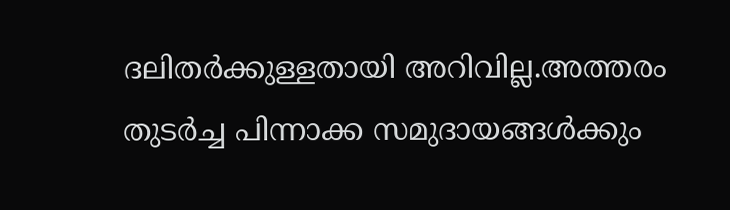ദലിതർക്കുള്ളതായി അറിവില്ല.അത്തരം തുടർച്ച പിന്നാക്ക സമുദായങ്ങൾക്കും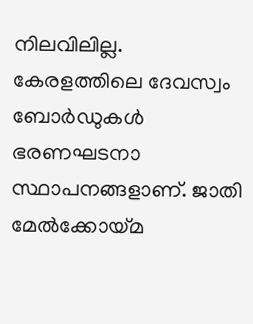നിലവിലില്ല. കേരളത്തിലെ ദേവസ്വം ബോർഡുകൾ ഭരണഘടനാ സ്ഥാപനങ്ങളാണ്. ജാതി മേൽക്കോയ്മ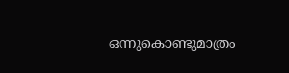ഒന്നുകൊണ്ടുമാത്രം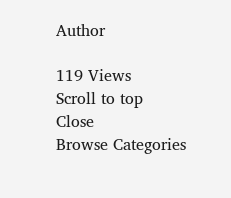Author

119 Views
Scroll to top
Close
Browse Categories